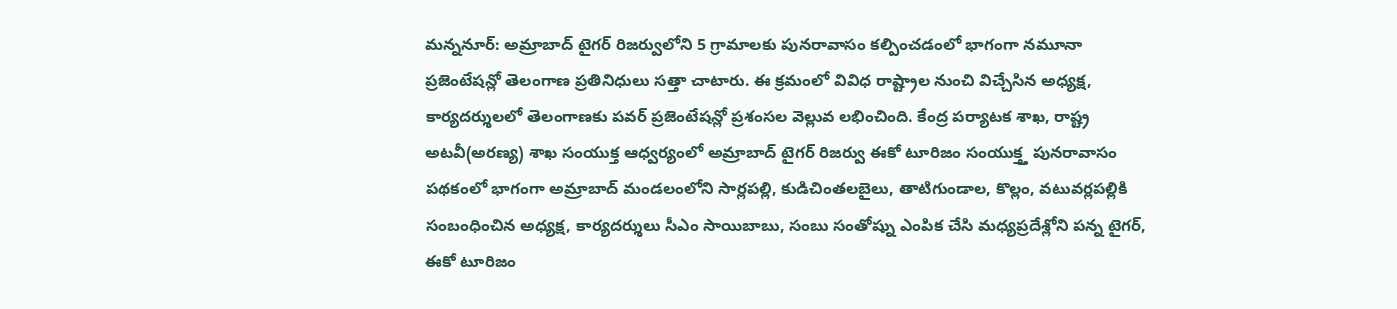మన్ననూర్: అమ్రాబాద్ టైగర్ రిజర్వులోని 5 గ్రామాలకు పునరావాసం కల్పించడంలో భాగంగా నమూనా ప్రజెంటేషన్లో తెలంగాణ ప్రతినిధులు సత్తా చాటారు. ఈ క్రమంలో వివిధ రాష్ట్రాల నుంచి విచ్చేసిన అధ్యక్ష, కార్యదర్శులలో తెలంగాణకు పవర్ ప్రజెంటేషన్లో ప్రశంసల వెల్లువ లభించింది. కేంద్ర పర్యాటక శాఖ, రాష్ట్ర అటవీ(అరణ్య) శాఖ సంయుక్త ఆధ్వర్యంలో అమ్రాబాద్ టైగర్ రిజర్వు ఈకో టూరిజం సంయుక్త్త పునరావాసం పథకంలో భాగంగా అమ్రాబాద్ మండలంలోని సార్లపల్లి, కుడిచింతలబైలు, తాటిగుండాల, కొల్లం, వటువర్లపల్లికి సంబంధించిన అధ్యక్ష, కార్యదర్శులు సీఎం సాయిబాబు, సంబు సంతోష్ను ఎంపిక చేసి మధ్యప్రదేశ్లోని పన్న టైగర్, ఈకో టూరిజం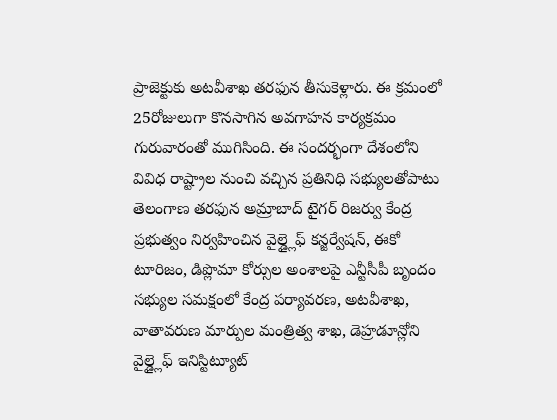ప్రాజెక్టుకు అటవీశాఖ తరఫున తీసుకెళ్లారు. ఈ క్రమంలో 25రోజులుగా కొనసాగిన అవగాహన కార్యక్రమం గురువారంతో ముగిసింది. ఈ సందర్భంగా దేశంలోని వివిధ రాష్ట్రాల నుంచి వచ్చిన ప్రతినిధి సభ్యులతోపాటు తెలంగాణ తరఫున అమ్రాబాద్ టైగర్ రిజర్వు కేంద్ర ప్రభుత్వం నిర్వహించిన వైల్డ్లైఫ్ కన్జర్వేషన్, ఈకో టూరిజం, డిప్లొమా కోర్సుల అంశాలపై ఎన్టీసీపీ బృందం సభ్యుల సమక్షంలో కేంద్ర పర్యావరణ, అటవీశాఖ, వాతావరుణ మార్పుల మంత్రిత్వ శాఖ, డెహ్రడూన్లోని వైల్డ్లైఫ్ ఇనిస్టిట్యూట్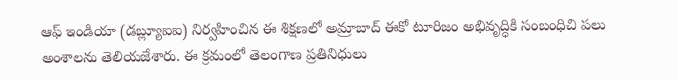ఆఫ్ ఇండియా (డబ్ల్యూఐఐ) నిర్వహించిన ఈ శిక్షణలో అమ్రాబాద్ ఈకో టూరిజం అభివృద్ధికి సంబంధిచి పలు అంశాలను తెలియజేశారు. ఈ క్రమంలో తెలంగాణ ప్రతినిధులు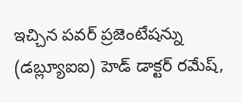ఇచ్చిన పవర్ ప్రజెంటేషన్ను (డబ్ల్యూఐఐ) హెడ్ డాక్టర్ రమేష్,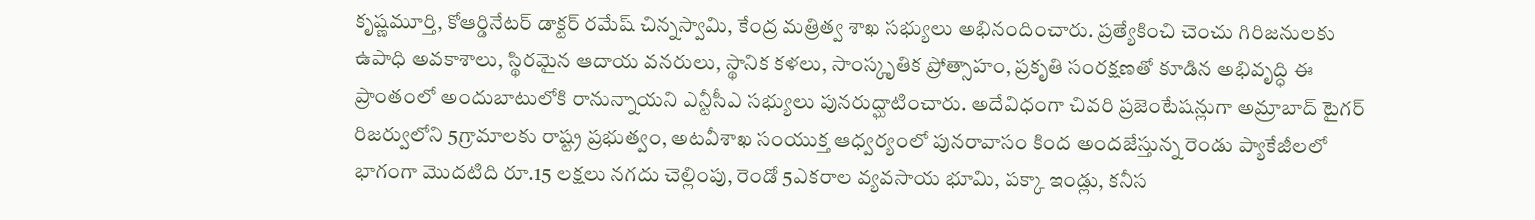కృష్ణమూర్తి, కోఆర్డినేటర్ డాక్టర్ రమేష్ చిన్నస్వామి, కేంద్ర మత్రిత్వ శాఖ సభ్యులు అభినందించారు. ప్రత్యేకించి చెంచు గిరిజనులకు ఉపాధి అవకాశాలు, స్థిరమైన ఆదాయ వనరులు, స్థానిక కళలు, సాంస్కృతిక ప్రోత్సాహం, ప్రకృతి సంరక్షణతో కూడిన అభివృద్ధి ఈ ప్రాంతంలో అందుబాటులోకి రానున్నాయని ఎన్టీసీఎ సభ్యులు పునరుద్ఘాటించారు. అదేవిధంగా చివరి ప్రజెంటేషన్లుగా అమ్రాబాద్ టైగర్ రిజర్వులోని 5గ్రామాలకు రాష్ట్ర ప్రభుత్వం, అటవీశాఖ సంయుక్త ఆధ్వర్యంలో పునరావాసం కింద అందజేస్తున్న రెండు ప్యాకేజీలలో భాగంగా మొదటిది రూ.15 లక్షలు నగదు చెల్లింపు, రెండో 5ఎకరాల వ్యవసాయ భూమి, పక్కా ఇండ్లు, కనీస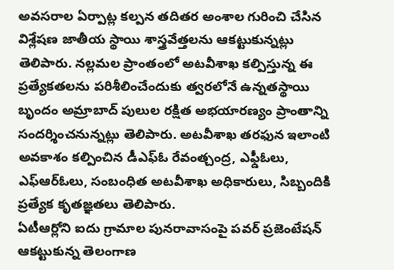అవసరాల ఏర్పాట్ల కల్పన తదితర అంశాల గురించి చేసిన విశ్లేషణ జాతీయ స్థాయి శాస్త్రవేత్తలను ఆకట్టుకున్నట్లు తెలిపారు. నల్లమల ప్రాంతంలో అటవీశాఖ కల్పిస్తున్న ఈ ప్రత్యేకతలను పరిశీలించేందుకు త్వరలోనే ఉన్నతస్థాయి బృందం అమ్రాబాద్ పులుల రక్షిత అభయారణ్యం ప్రాంతాన్ని సందర్శించనున్నట్లు తెలిపారు. అటవీశాఖ తరఫున ఇలాంటి అవకాశం కల్పించిన డీఎఫ్ఓ రేవంత్చంద్ర, ఎఫ్డీఓలు, ఎఫ్ఆర్ఓలు, సంబంధిత అటవీశాఖ అధికారులు, సిబ్బందికి ప్రత్యేక కృతజ్ఞతలు తెలిపారు.
ఏటీఆర్లోని ఐదు గ్రామాల పునరావాసంపై పవర్ ప్రజెంటేషన్
ఆకట్టుకున్న తెలంగాణ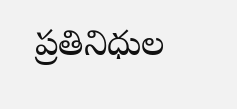ప్రతినిధుల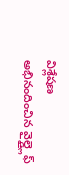విశ్లేషణ
అభినందించిన వైల్డ్లైఫ్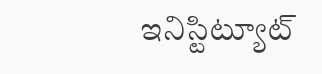ఇనిస్టిట్యూట్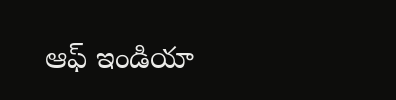ఆఫ్ ఇండియా